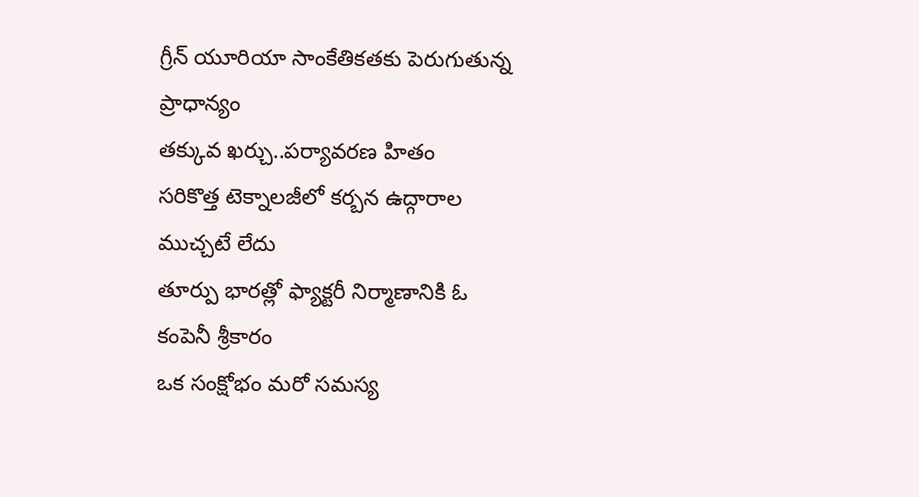గ్రీన్ యూరియా సాంకేతికతకు పెరుగుతున్న ప్రాధాన్యం
తక్కువ ఖర్చు..పర్యావరణ హితం
సరికొత్త టెక్నాలజీలో కర్బన ఉద్గారాల ముచ్చటే లేదు
తూర్పు భారత్లో ఫ్యాక్టరీ నిర్మాణానికి ఓ కంపెనీ శ్రీకారం
ఒక సంక్షోభం మరో సమస్య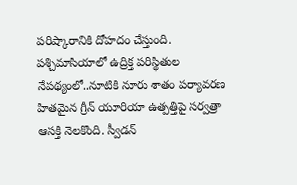పరిష్కారానికి దోహదం చేస్తుంది. పశ్చిమాసియాలో ఉద్రిక్త పరిస్థితుల నేపథ్యంలో..నూటికి నూరు శాతం పర్యావరణ హితమైన గ్రీన్ యూరియా ఉత్పత్తిపై సర్వత్రా ఆసక్తి నెలకొంది. స్వీడన్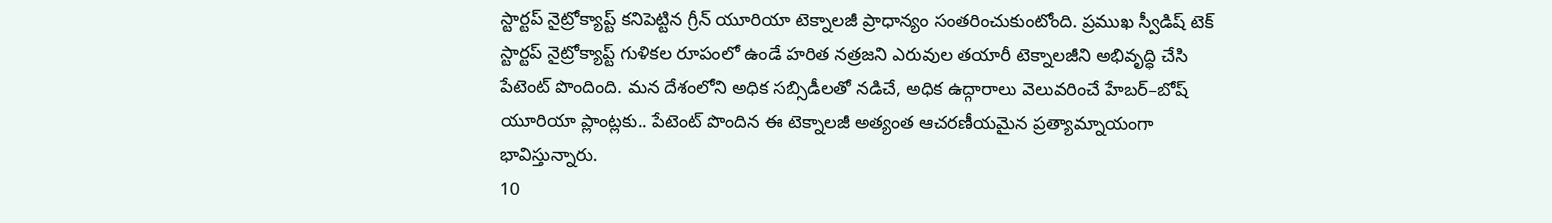స్టార్టప్ నైట్రోక్యాప్ట్ కనిపెట్టిన గ్రీన్ యూరియా టెక్నాలజీ ప్రాధాన్యం సంతరించుకుంటోంది. ప్రముఖ స్వీడిష్ టెక్ స్టార్టప్ నైట్రోక్యాప్ట్ గుళికల రూపంలో ఉండే హరిత నత్రజని ఎరువుల తయారీ టెక్నాలజీని అభివృద్ధి చేసి పేటెంట్ పొందింది. మన దేశంలోని అధిక సబ్సిడీలతో నడిచే, అధిక ఉద్గారాలు వెలువరించే హేబర్–బోష్ యూరియా ప్లాంట్లకు.. పేటెంట్ పొందిన ఈ టెక్నాలజీ అత్యంత ఆచరణీయమైన ప్రత్యామ్నాయంగా భావిస్తున్నారు.
10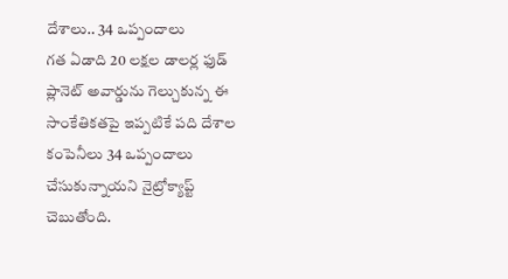దేశాలు.. 34 ఒప్పందాలు
గత ఏడాది 20 లక్షల డాలర్ల ఫుడ్ ప్లానెట్ అవార్డును గెల్చుకున్న ఈ సాంకేతికతపై ఇప్పటికే పది దేశాల కంపెనీలు 34 ఒప్పందాలు చేసుకున్నాయని నైట్రోక్యాప్ట్ చెబుతోంది.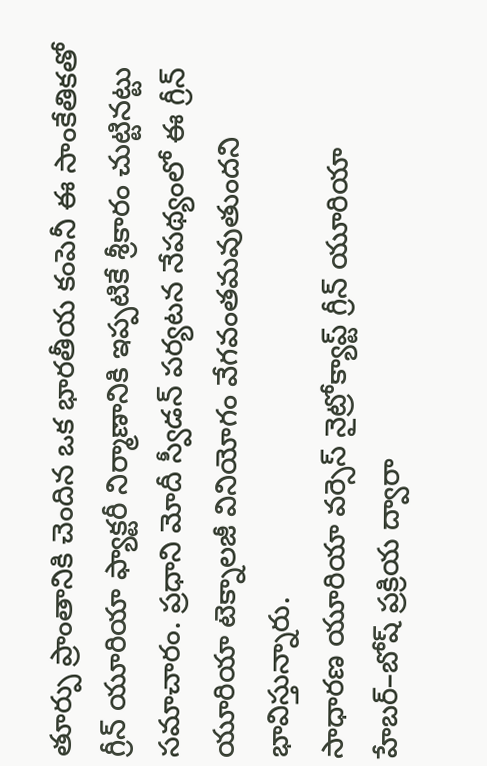తూర్పు ప్రాంతానికి చెందిన ఒక భారతీయ కంపెనీ ఈ సాంకేతికతో గ్రీన్ యూరియా ఫ్యాక్టరీ నిర్మాణానికి ఇప్పటికే శ్రీకారం చుట్టినట్టు సమాచారం. ప్రధాని మోదీ స్వీడన్ పర్యటన నేపథ్యంలో ఈ గ్రీన్ యూరియా టెక్నాలజీ వినియోగం వేగవంతమవుతుందని భావిస్తున్నారు.
సాధారణ యూరియా వర్సెస్ నైట్రోక్యాప్ట్ గ్రీన్ యూరియా
హేబర్–బోష్ ప్రక్రియ ద్వారా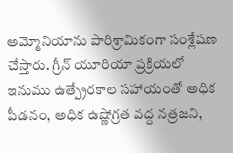అమ్మోనియాను పారిశ్రామికంగా సంశ్లేషణ చేస్తారు. గ్రీన్ యూరియా ప్రక్రియలో ఇనుము ఉత్ప్రేరకాల సహాయంతో అధిక పీడనం, అధిక ఉష్ణోగ్రత వద్ద నత్రజని,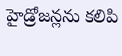హైడ్రోజన్లను కలిపి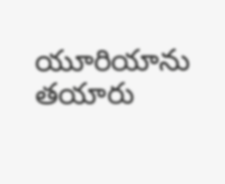యూరియాను తయారు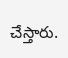చేస్తారు.